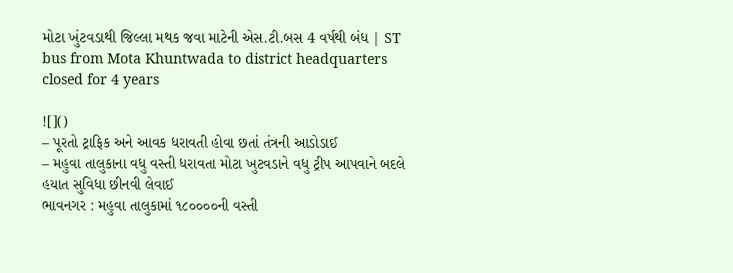મોટા ખુંટવડાથી જિલ્લા મથક જવા માટેની એસ.ટી.બસ 4 વર્ષથી બંધ | ST bus from Mota Khuntwada to district headquarters closed for 4 years

![]()
– પૂરતો ટ્રાફિક અને આવક ધરાવતી હોવા છતાં તંત્રની આડોડાઈ
– મહુવા તાલુકાના વધુ વસ્તી ધરાવતા મોટા ખુટવડાને વધુ ટ્રીપ આપવાને બદલે હયાત સુવિધા છીનવી લેવાઈ
ભાવનગર : મહુવા તાલુકામાં ૧૮૦૦૦૦ની વસ્તી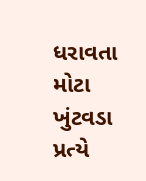ધરાવતા મોટા ખુંટવડા પ્રત્યે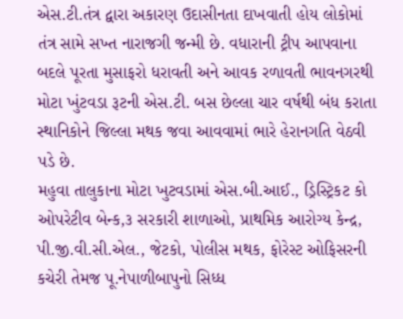એસ.ટી.તંત્ર દ્વારા અકારણ ઉદાસીનતા દાખવાતી હોય લોકોમાં તંત્ર સામે સખ્ત નારાજગી જન્મી છે. વધારાની ટ્રીપ આપવાના બદલે પૂરતા મુસાફરો ધરાવતી અને આવક રળાવતી ભાવનગરથી મોટા ખુંટવડા રૂટની એસ.ટી. બસ છેલ્લા ચાર વર્ષથી બંધ કરાતા સ્થાનિકોને જિલ્લા મથક જવા આવવામાં ભારે હેરાનગતિ વેઠવી પડે છે.
મહુવા તાલુકાના મોટા ખુટવડામાં એસ.બી.આઈ., ડ્રિસ્ટ્રિકટ કો ઓપરેટીવ બેન્ક,૩ સરકારી શાળાઓ, પ્રાથમિક આરોગ્ય કેન્દ્ર, પી.જી.વી.સી.એલ., જેટકો, પોલીસ મથક, ફોરેસ્ટ ઓફિસરની કચેરી તેમજ પૂ.નેપાળીબાપુનો સિધ્ધ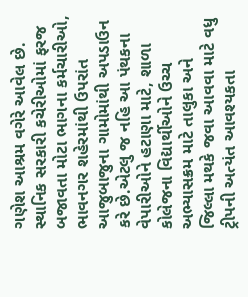ગણેશ આશ્રમ વગેરે આવેલ છે. સ્થાનિક સરકારી કચેરીઓમાં ફરજ બજાવતા મોટા ભાગના કર્મચારીઓ, ભાવનગર શહેરમાંથી ઉપરાંત આજુબાજુના ગામોમાંથી અપડાઉન કરે છે.એટલુ જ નહિ આ પંથકના વેપારીઓને હટાણા માટે, શાળા કોલેજના વિદ્યાર્થીઓને ઉચ્ચ અભ્યાસક્રમ માટે તાલુકા અને જિલ્લા મથકે જવા આવવા માટે વધુ ટ્રીપની અત્યંત આવશ્યકતા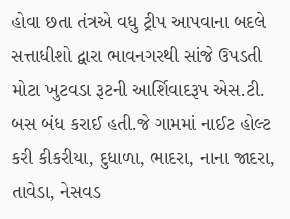હોવા છતા તંત્રએ વધુ ટ્રીપ આપવાના બદલે સત્તાધીશો દ્વારા ભાવનગરથી સાંજે ઉપડતી મોટા ખુટવડા રૂટની આર્શિવાદરૂપ એસ.ટી. બસ બંધ કરાઈ હતી.જે ગામમાં નાઈટ હોલ્ટ કરી કીકરીયા, દુધાળા, ભાદરા, નાના જાદરા, તાવેડા, નેસવડ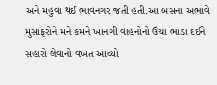અને મહુવા થઈ ભાવનગર જતી હતી.આ બસના અભાવે મુસાફરોને મને કમને ખાનગી વાહનોનો ઉંચા ભાડા દઈને સહારો લેવાનો વખત આવ્યો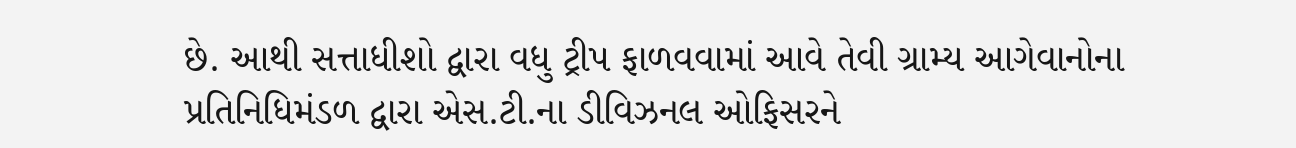છે. આથી સત્તાધીશો દ્વારા વધુ ટ્રીપ ફાળવવામાં આવે તેવી ગ્રામ્ય આગેવાનોના પ્રતિનિધિમંડળ દ્વારા એસ.ટી.ના ડીવિઝનલ ઓફિસરને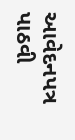આવેદનપત્ર પાઠવી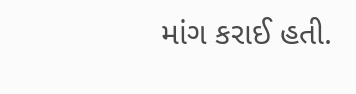માંગ કરાઈ હતી.